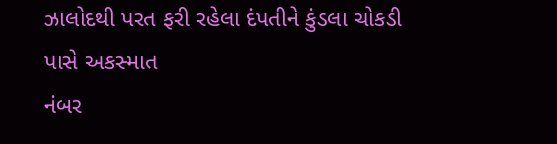ઝાલોદથી પરત ફરી રહેલા દંપતીને કુંડલા ચોકડી પાસે અકસ્માત
નંબર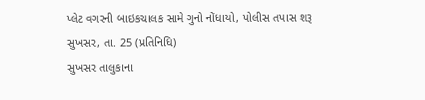પ્લેટ વગરની બાઇકચાલક સામે ગુનો નોંધાયો, પોલીસ તપાસ શરૂ
સુખસર, તા. 25 (પ્રતિનિધિ)
સુખસર તાલુકાના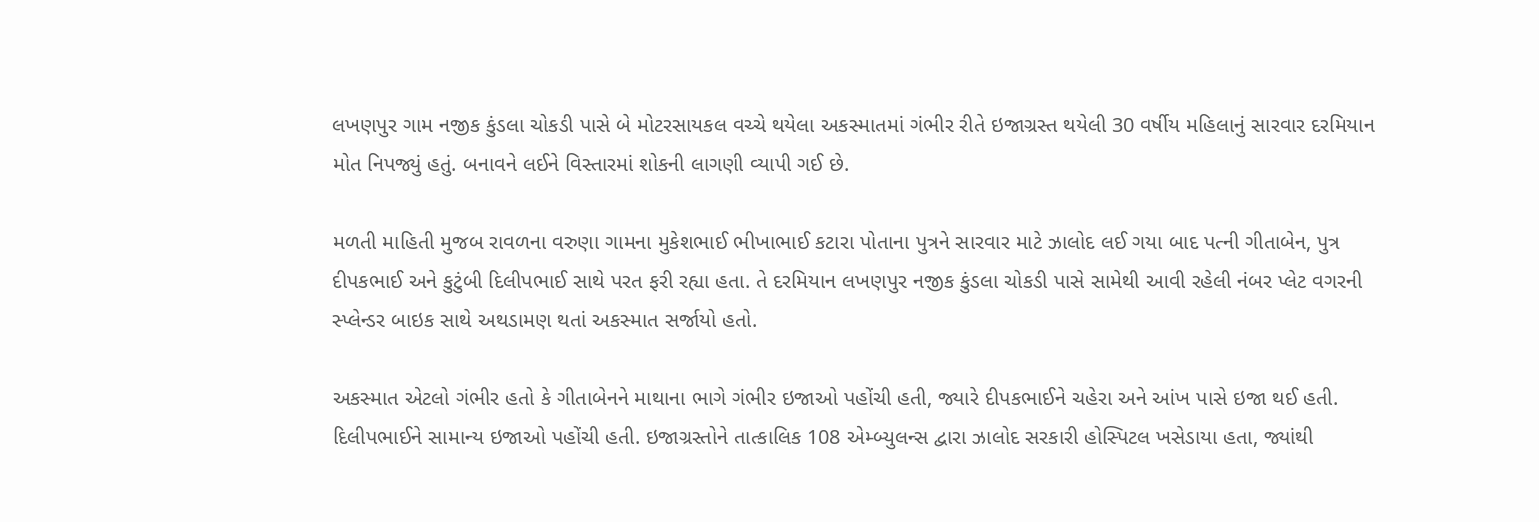લખણપુર ગામ નજીક કુંડલા ચોકડી પાસે બે મોટરસાયકલ વચ્ચે થયેલા અકસ્માતમાં ગંભીર રીતે ઇજાગ્રસ્ત થયેલી 30 વર્ષીય મહિલાનું સારવાર દરમિયાન મોત નિપજ્યું હતું. બનાવને લઈને વિસ્તારમાં શોકની લાગણી વ્યાપી ગઈ છે.

મળતી માહિતી મુજબ રાવળના વરુણા ગામના મુકેશભાઈ ભીખાભાઈ કટારા પોતાના પુત્રને સારવાર માટે ઝાલોદ લઈ ગયા બાદ પત્ની ગીતાબેન, પુત્ર દીપકભાઈ અને કુટુંબી દિલીપભાઈ સાથે પરત ફરી રહ્યા હતા. તે દરમિયાન લખણપુર નજીક કુંડલા ચોકડી પાસે સામેથી આવી રહેલી નંબર પ્લેટ વગરની સ્પ્લેન્ડર બાઇક સાથે અથડામણ થતાં અકસ્માત સર્જાયો હતો.

અકસ્માત એટલો ગંભીર હતો કે ગીતાબેનને માથાના ભાગે ગંભીર ઇજાઓ પહોંચી હતી, જ્યારે દીપકભાઈને ચહેરા અને આંખ પાસે ઇજા થઈ હતી. દિલીપભાઈને સામાન્ય ઇજાઓ પહોંચી હતી. ઇજાગ્રસ્તોને તાત્કાલિક 108 એમ્બ્યુલન્સ દ્વારા ઝાલોદ સરકારી હોસ્પિટલ ખસેડાયા હતા, જ્યાંથી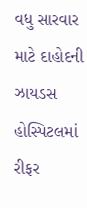વધુ સારવાર માટે દાહોદની ઝાયડસ હોસ્પિટલમાં રીફર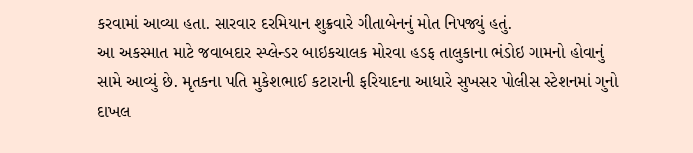કરવામાં આવ્યા હતા. સારવાર દરમિયાન શુક્રવારે ગીતાબેનનું મોત નિપજ્યું હતું.
આ અકસ્માત માટે જવાબદાર સ્પ્લેન્ડર બાઇકચાલક મોરવા હડફ તાલુકાના ભંડોઇ ગામનો હોવાનું સામે આવ્યું છે. મૃતકના પતિ મુકેશભાઈ કટારાની ફરિયાદના આધારે સુખસર પોલીસ સ્ટેશનમાં ગુનો દાખલ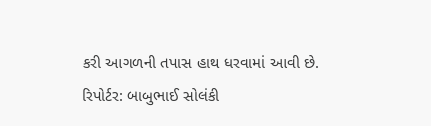કરી આગળની તપાસ હાથ ધરવામાં આવી છે.
રિપોર્ટર: બાબુભાઈ સોલંકી